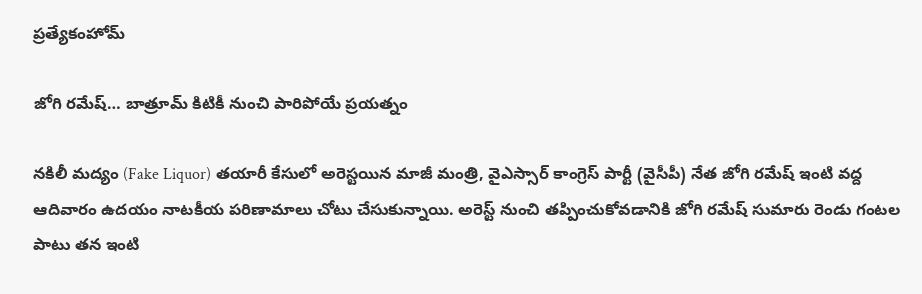ప్రత్యేకంహోమ్

జోగి రమేష్… బాత్రూమ్ కిటికీ నుంచి పారిపోయే ప్రయత్నం

నకిలీ మద్యం (Fake Liquor) తయారీ కేసులో అరెస్టయిన మాజీ మంత్రి, వైఎస్సార్‌ కాంగ్రెస్ పార్టీ (వైసీపీ) నేత జోగి రమేష్ ఇంటి వద్ద ఆదివారం ఉదయం నాటకీయ పరిణామాలు చోటు చేసుకున్నాయి. అరెస్ట్ నుంచి తప్పించుకోవడానికి జోగి రమేష్ సుమారు రెండు గంటల పాటు తన ఇంటి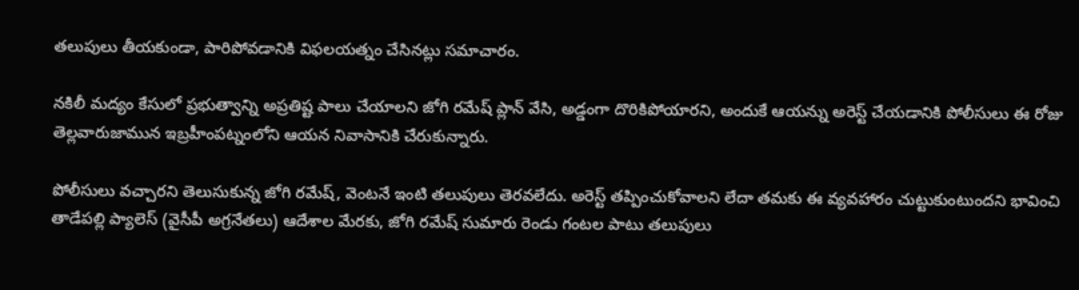తలుపులు తీయకుండా, పారిపోవడానికి విఫలయత్నం చేసినట్లు సమాచారం.

నకిలీ మద్యం కేసులో ప్రభుత్వాన్ని అప్రతిష్ట పాలు చేయాలని జోగి రమేష్ ప్లాన్ వేసి, అడ్డంగా దొరికిపోయారని, అందుకే ఆయన్ను అరెస్ట్ చేయడానికి పోలీసులు ఈ రోజు తెల్లవారుజామున ఇబ్రహీంపట్నంలోని ఆయన నివాసానికి చేరుకున్నారు.

పోలీసులు వచ్చారని తెలుసుకున్న జోగి రమేష్, వెంటనే ఇంటి తలుపులు తెరవలేదు. అరెస్ట్ తప్పించుకోవాలని లేదా తమకు ఈ వ్యవహారం చుట్టుకుంటుందని భావించి తాడేపల్లి ప్యాలెస్ (వైసీపీ అగ్రనేతలు) ఆదేశాల మేరకు, జోగి రమేష్ సుమారు రెండు గంటల పాటు తలుపులు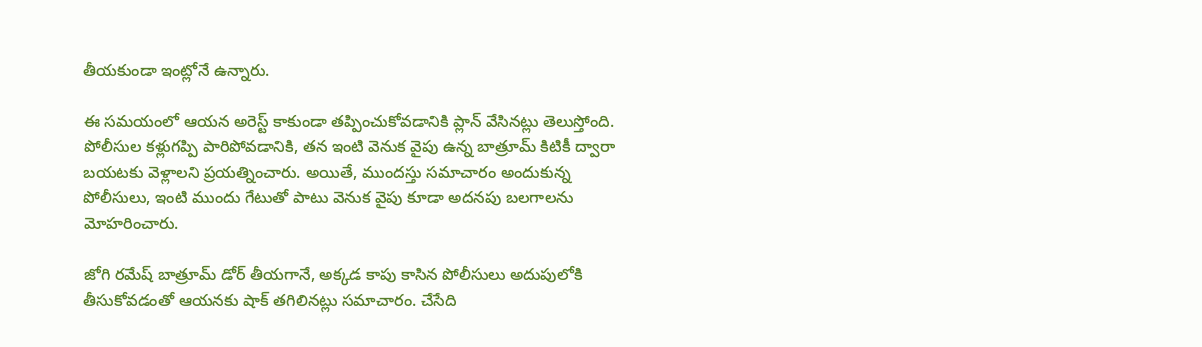తీయకుండా ఇంట్లోనే ఉన్నారు.

ఈ సమయంలో ఆయన అరెస్ట్ కాకుండా తప్పించుకోవడానికి ప్లాన్ వేసినట్లు తెలుస్తోంది. పోలీసుల కళ్లుగప్పి పారిపోవడానికి, తన ఇంటి వెనుక వైపు ఉన్న బాత్రూమ్ కిటికీ ద్వారా బయటకు వెళ్లాలని ప్రయత్నించారు. అయితే, ముందస్తు సమాచారం అందుకున్న పోలీసులు, ఇంటి ముందు గేటుతో పాటు వెనుక వైపు కూడా అదనపు బలగాలను మోహరించారు.

జోగి రమేష్ బాత్రూమ్ డోర్ తీయగానే, అక్కడ కాపు కాసిన పోలీసులు అదుపులోకి తీసుకోవడంతో ఆయనకు షాక్ తగిలినట్లు సమాచారం. చేసేది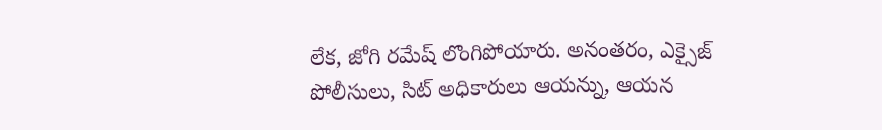లేక, జోగి రమేష్ లొంగిపోయారు. అనంతరం, ఎక్సైజ్ పోలీసులు, సిట్ అధికారులు ఆయన్ను, ఆయన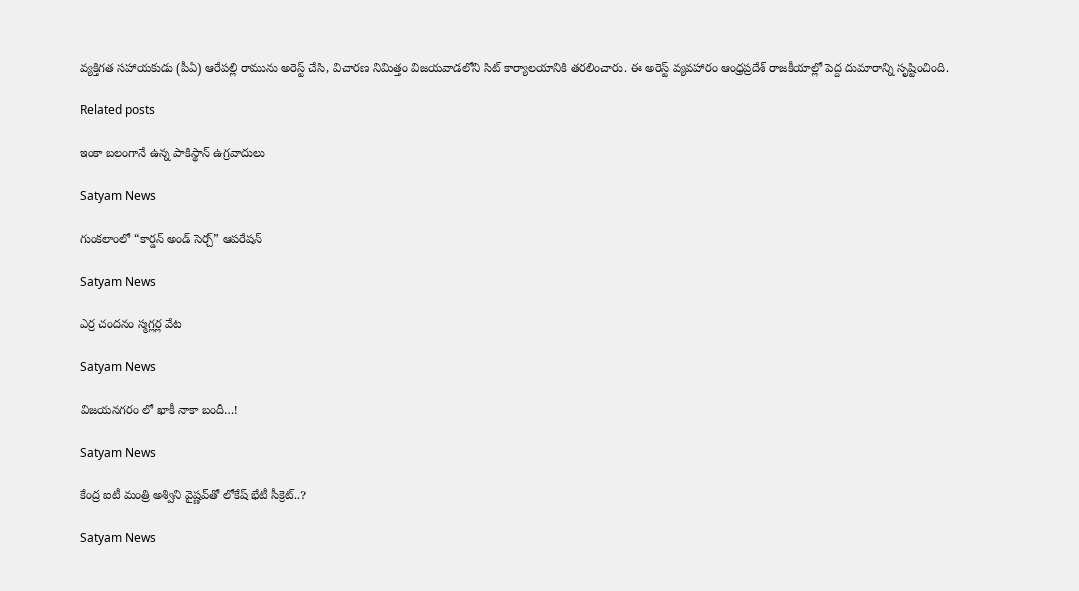వ్యక్తిగత సహాయకుడు (పీఏ) ఆరేపల్లి రామును అరెస్ట్ చేసి, విచారణ నిమిత్తం విజయవాడలోని సిట్ కార్యాలయానికి తరలించారు. ఈ అరెస్ట్ వ్యవహారం ఆంధ్రప్రదేశ్ రాజకీయాల్లో పెద్ద దుమారాన్ని సృష్టించింది.

Related posts

ఇంకా బలంగానే ఉన్న పాకిస్థాన్ ఉగ్రవాదులు

Satyam News

గుంక‌లాంలో “కార్డన్ అండ్ సెర్చ్” ఆపరేషన్

Satyam News

ఎర్ర చందనం స్మగ్లర్ల వేట

Satyam News

విజయనగరం లో ఖాకీ నాకా బందీ…!

Satyam News

కేంద్ర ఐటీ మంత్రి అశ్విని వైష్ణవ్‌తో లోకేష్‌ భేటీ సీక్రెట్‌..?

Satyam News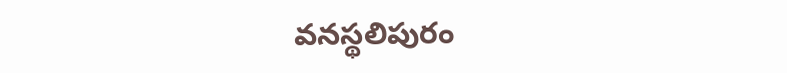వ‌న‌స్థ‌లిపురం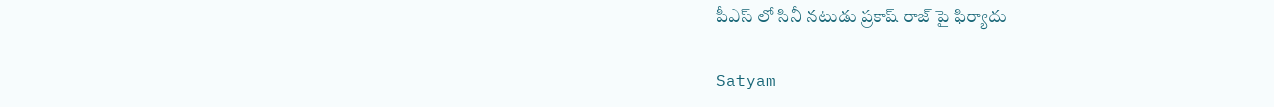పీఎస్ లో సినీ న‌టుడు ప్ర‌కాష్ రాజ్ పై ఫిర్యాదు

Satyam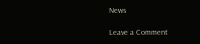News

Leave a Comment